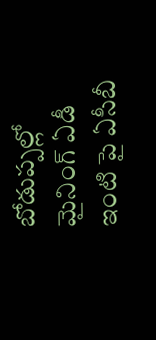బోడుప్పల్లో మైనింగ్ ఏడీ ఇంటి పై ఏసీబీ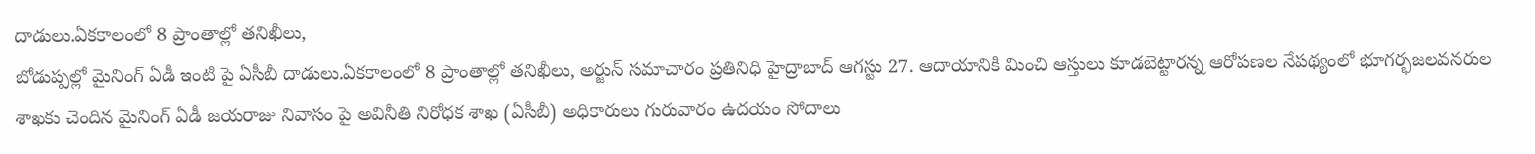దాడులు.ఏకకాలంలో 8 ప్రాంతాల్లో తనిఖీలు,
బోడుప్పల్లో మైనింగ్ ఏడీ ఇంటి పై ఏసీబీ దాడులు.ఏకకాలంలో 8 ప్రాంతాల్లో తనిఖీలు, అర్జున్ సమాచారం ప్రతినిధి హైద్రాబాద్ ఆగస్టు 27. ఆదాయానికి మించి ఆస్తులు కూడబెట్టారన్న ఆరోపణల నేపథ్యంలో భూగర్భజలవనరుల శాఖకు చెందిన మైనింగ్ ఏడీ జయరాజు నివాసం పై అవినీతి నిరోధక శాఖ (ఏసీబీ) అధికారులు గురువారం ఉదయం సోదాలు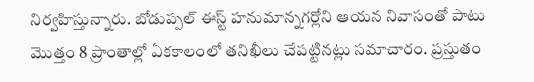నిర్వహిస్తున్నారు. బోడుప్పల్ ఈస్ట్ హనుమాన్నగర్లోని ఆయన నివాసంతో పాటు మొత్తం 8 ప్రాంతాల్లో ఏకకాలంలో తనిఖీలు చేపట్టినట్లు సమాచారం. ప్రస్తుతం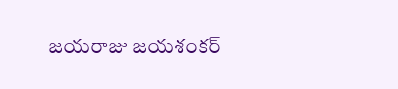జయరాజు జయశంకర్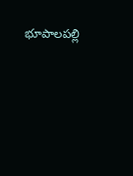భూపాలపల్లి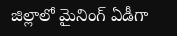జిల్లాలో మైనింగ్ ఏడీగా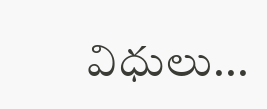విధులు...